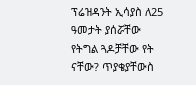ፕሬዝዳንት ኢሳያስ ለ25 ዓመታት ያሰሯቸው የትግል ጓዶቻቸው የት ናቸው? ጥያቄያቸውስ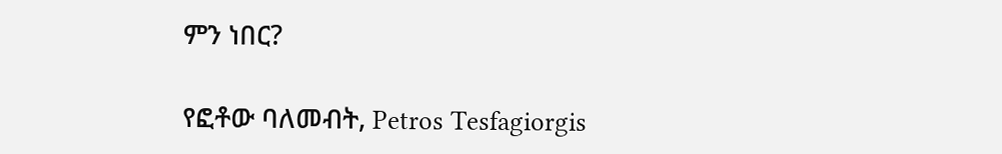ምን ነበር?

የፎቶው ባለመብት, Petros Tesfagiorgis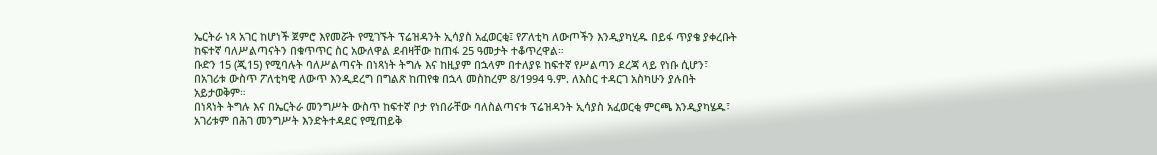ኤርትራ ነጻ አገር ከሆነች ጀምሮ እየመሯት የሚገኙት ፕሬዝዳንት ኢሳያስ አፈወርቂ፤ የፖለቲካ ለውጦችን እንዲያካሂዱ በይፋ ጥያቄ ያቀረቡት ከፍተኛ ባለሥልጣናትን በቁጥጥር ስር አውለዋል ደብዛቸው ከጠፋ 25 ዓመታት ተቆጥረዋል።
ቡድን 15 (ጂ15) የሚባሉት ባለሥልጣናት በነጻነት ትግሉ እና ከዚያም በኋላም በተለያዩ ከፍተኛ የሥልጣን ደረጃ ላይ የነቡ ሲሆን፣ በአገሪቱ ውስጥ ፖለቲካዊ ለውጥ እንዲደረግ በግልጽ ከጠየቁ በኋላ መስከረም 8/1994 ዓ.ም. ለእስር ተዳርገ አስካሁን ያሉበት አይታወቅም።
በነጻነት ትግሉ እና በኤርትራ መንግሥት ውስጥ ከፍተኛ ቦታ የነበራቸው ባለስልጣናቱ ፕሬዝዳንት ኢሳያስ አፈወርቂ ምርጫ እንዲያካሄዱ፣ አገሪቱም በሕገ መንግሥት እንድትተዳደር የሚጠይቅ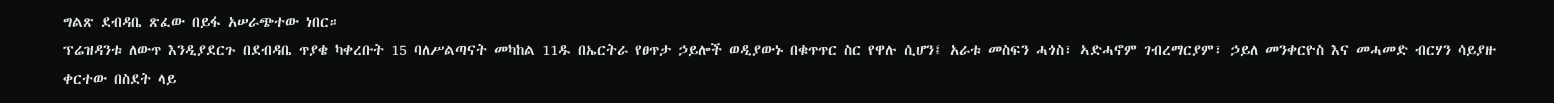ግልጽ ደብዳቤ ጽፈው በይፋ አሠራጭተው ነበር።
ፕሬዝዳንቱ ለውጥ እንዲያደርጉ በደብዳቤ ጥያቄ ካቀረቡት 15 ባለሥልጣናት መካከል 11ዱ በኤርትራ የፀጥታ ኃይሎች ወዲያውኑ በቁጥጥር ስር የዋሉ ሲሆን፤ አራቱ መስፍን ሓጎስ፣ ኣድሓኖም ገብረማርያም፣ ኃይለ መንቀርዮስ እና መሓመድ ብርሃን ሳይያዙ ቀርተው በስደት ላይ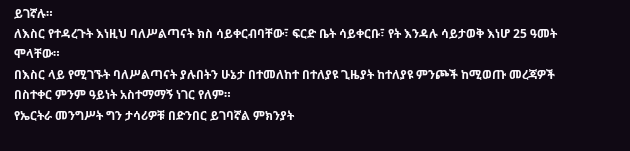ይገኛሉ።
ለእስር የተዳረጉት እነዚህ ባለሥልጣናት ክስ ሳይቀርብባቸው፣ ፍርድ ቤት ሳይቀርቡ፣ የት እንዳሉ ሳይታወቅ እነሆ 25 ዓመት ሞላቸው።
በእስር ላይ የሚገኙት ባለሥልጣናት ያሉበትን ሁኔታ በተመለከተ በተለያዩ ጊዜያት ከተለያዩ ምንጮች ከሚወጡ መረጃዎች በስተቀር ምንም ዓይነት አስተማማኝ ነገር የለም።
የኤርትራ መንግሥት ግን ታሳሪዎቹ በድንበር ይገባኛል ምክንያት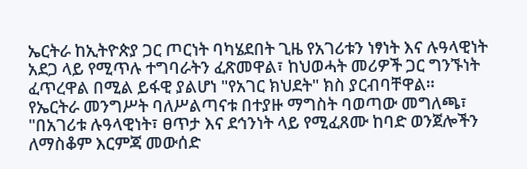ኤርትራ ከኢትዮጵያ ጋር ጦርነት ባካሄደበት ጊዜ የአገሪቱን ነፃነት እና ሉዓላዊነት አደጋ ላይ የሚጥሉ ተግባራትን ፈጽመዋል፣ ከህወሓት መሪዎች ጋር ግንኙነት ፈጥረዋል በሚል ይፋዊ ያልሆነ "የአገር ክህደት" ክስ ያርብባቸዋል።
የኤርትራ መንግሥት ባለሥልጣናቱ በተያዙ ማግስት ባወጣው መግለጫ፣ "በአገሪቱ ሉዓላዊነት፣ ፀጥታ እና ደኅንነት ላይ የሚፈጸሙ ከባድ ወንጀሎችን ለማስቆም እርምጃ መውሰድ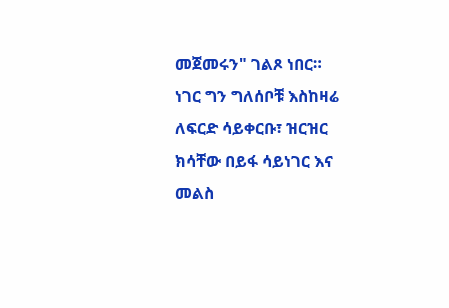መጀመሩን" ገልጾ ነበር።
ነገር ግን ግለሰቦቹ እስከዛሬ ለፍርድ ሳይቀርቡ፣ ዝርዝር ክሳቸው በይፋ ሳይነገር እና መልስ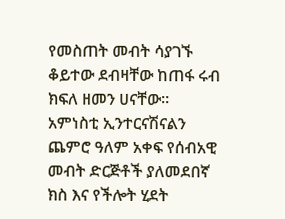የመስጠት መብት ሳያገኙ ቆይተው ደብዛቸው ከጠፋ ሩብ ክፍለ ዘመን ሀናቸው።
አምነስቲ ኢንተርናሽናልን ጨምሮ ዓለም አቀፍ የሰብአዊ መብት ድርጅቶች ያለመደበኛ ክስ እና የችሎት ሂደት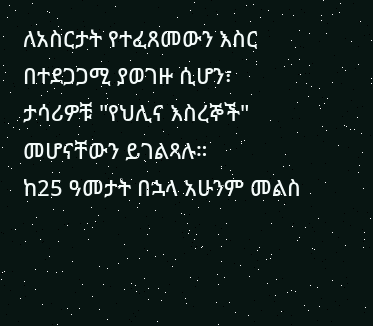ለአስርታት የተፈጸመውን እስር በተደጋጋሚ ያወገዙ ሲሆን፣ ታሳሪዎቹ "የህሊና እስረኞች" መሆናቸውን ይገልጻሉ።
ከ25 ዓመታት በኋላ አሁንም መልስ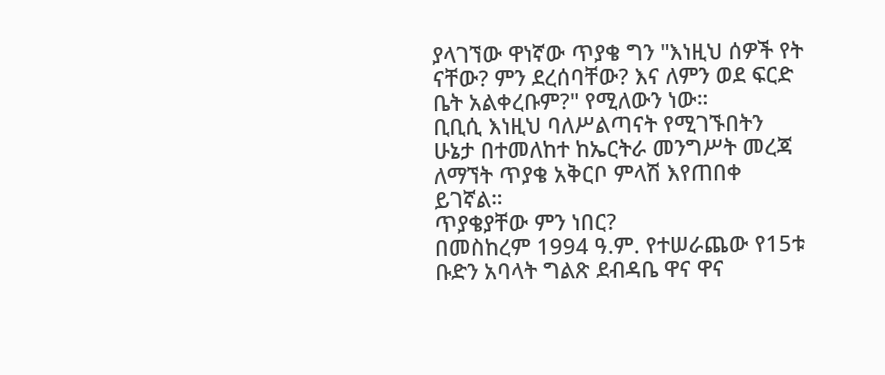ያላገኘው ዋነኛው ጥያቄ ግን "እነዚህ ሰዎች የት ናቸው? ምን ደረሰባቸው? እና ለምን ወደ ፍርድ ቤት አልቀረቡም?" የሚለውን ነው።
ቢቢሲ እነዚህ ባለሥልጣናት የሚገኙበትን ሁኔታ በተመለከተ ከኤርትራ መንግሥት መረጃ ለማኘት ጥያቄ አቅርቦ ምላሽ እየጠበቀ ይገኛል።
ጥያቄያቸው ምን ነበር?
በመስከረም 1994 ዓ.ም. የተሠራጨው የ15ቱ ቡድን አባላት ግልጽ ደብዳቤ ዋና ዋና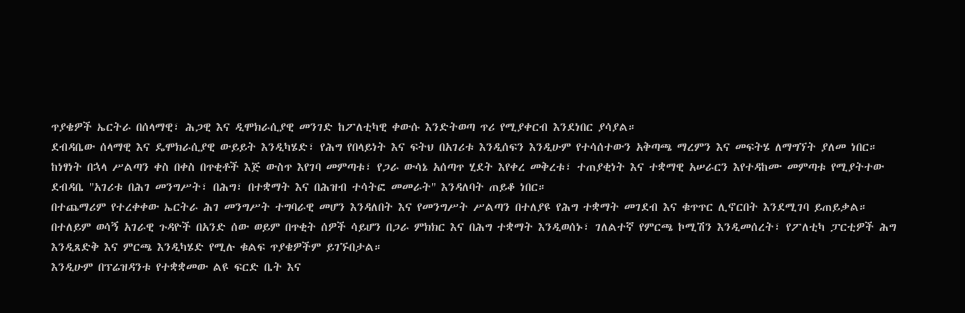ጥያቄዎች ኤርትራ በሰላማዊ፣ ሕጋዊ እና ዲሞክራሲያዊ መንገድ ከፖለቲካዊ ቀውሱ እንድትወጣ ጥሪ የሚያቀርብ እንደነበር ያሳያል።
ደብዳቤው ሰላማዊ እና ዴሞክራሲያዊ ውይይት እንዲካሄድ፣ የሕግ የበላይነት እና ፍትህ በአገሪቱ እንዲሰፍን እንዲሁም የተሳሰተውን አቅጣጫ ማረምን እና መፍትሄ ለማግኘት ያለመ ነበር።
ከነፃነት በኋላ ሥልጣን ቀስ በቀስ በጥቂቶች እጅ ውስጥ እየገባ መምጣቱ፣ የጋራ ውሳኔ አሰጣጥ ሂደት እየቀረ መቅረቱ፣ ተጠያቂነት እና ተቋማዊ አሠራርን እየተዳከሙ መምጣቱ የሚያትተው ደብዳቤ "አገሪቱ በሕገ መንግሥት፣ በሕግ፣ በተቋማት እና በሕዝብ ተሳትፎ መመራት" እንዳለባት ጠይቆ ነበር።
በተጨማሪም የተረቀቀው ኤርትራ ሕገ መንግሥት ተግባራዊ መሆን እንዳለበት እና የመንግሥት ሥልጣን በተለያዩ የሕግ ተቋማት መገደብ እና ቁጥጥር ሊኖርበት እንደሚገባ ይጠይቃል።
በተለይም ወሳኝ አገራዊ ጉዳዮች በአንድ ሰው ወይም በጥቂት ሰዎች ሳይሆን በጋራ ምክክር እና በሕግ ተቋማት እንዲወሰኑ፣ ገለልተኛ የምርጫ ኮሚሽን እንዲመሰረት፣ የፖለቲካ ፓርቲዎች ሕግ እንዲጸድቅ እና ምርጫ እንዲካሄድ የሚሉ ቁልፍ ጥያቄዎችም ይገኙበታል።
እንዲሁም በፕሬዝዳንቱ የተቋቋመው ልዩ ፍርድ ቤት እና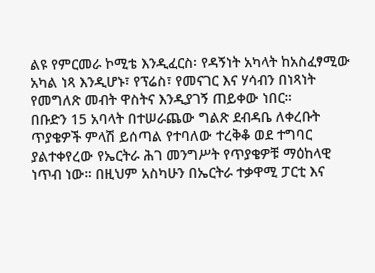ልዩ የምርመራ ኮሚቴ እንዲፈርስ፡ የዳኝነት አካላት ከአስፈፃሚው አካል ነጻ እንዲሆኑ፣ የፕሬስ፣ የመናገር እና ሃሳብን በነጻነት የመግለጽ መብት ዋስትና እንዲያገኝ ጠይቀው ነበር።
በቡድን 15 አባላት በተሠራጨው ግልጽ ደብዳቤ ለቀረቡት ጥያቄዎች ምላሽ ይሰጣል የተባለው ተረቅቆ ወደ ተግባር ያልተቀየረው የኤርትራ ሕገ መንግሥት የጥያቄዎቹ ማዕከላዊ ነጥብ ነው። በዚህም አስካሁን በኤርትራ ተቃዋሚ ፓርቲ እና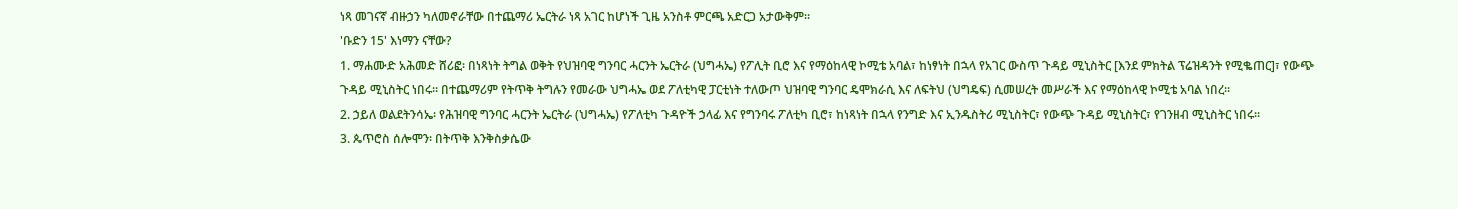ነጻ መገናኛ ብዙኃን ካለመኖራቸው በተጨማሪ ኤርትራ ነጻ አገር ከሆነች ጊዜ አንስቶ ምርጫ አድርጋ አታውቅም።
'ቡድን 15' እነማን ናቸው?
1. ማሐሙድ አሕመድ ሸሪፎ፡ በነጻነት ትግል ወቅት የህዝባዊ ግንባር ሓርንት ኤርትራ (ህግሓኤ) የፖሊት ቢሮ እና የማዕከላዊ ኮሚቴ አባል፣ ከነፃነት በኋላ የአገር ውስጥ ጉዳይ ሚኒስትር [እንደ ምክትል ፕሬዝዳንት የሚቈጠር]፣ የውጭ ጉዳይ ሚኒስትር ነበሩ። በተጨማሪም የትጥቅ ትግሉን የመራው ህግሓኤ ወደ ፖለቲካዊ ፓርቲነት ተለውጦ ህዝባዊ ግንባር ዴሞክራሲ እና ለፍትህ (ህግዴፍ) ሲመሠረት መሥራች እና የማዕከላዊ ኮሚቴ አባል ነበረ።
2. ኃይለ ወልደትንሳኤ፡ የሕዝባዊ ግንባር ሓርንት ኤርትራ (ህግሓኤ) የፖለቲካ ጉዳዮች ኃላፊ እና የግንባሩ ፖለቲካ ቢሮ፣ ከነጻነት በኋላ የንግድ እና ኢንዱስትሪ ሚኒስትር፣ የውጭ ጉዳይ ሚኒስትር፣ የገንዘብ ሚኒስትር ነበሩ።
3. ጴጥሮስ ሰሎሞን፡ በትጥቅ እንቅስቃሴው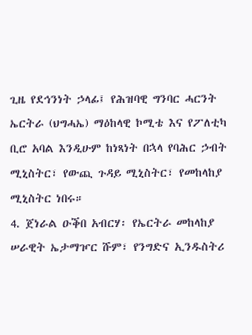ጊዜ የደኅንነት ኃላፊ፤ የሕዝባዊ ግንባር ሓርንት ኤርትራ (ህግሓኤ) ማዕከላዊ ኮሚቴ እና የፖለቲካ ቢሮ አባል እንዲሁም ከነጻነት በኋላ የባሕር ኃብት ሚኒስትር፣ የውጪ ጉዳይ ሚኒስትር፣ የመከላከያ ሚኒስትር ነበሩ።
4. ጀነራል ዑቕበ አብርሃ፡ የኤርትራ መከላከያ ሠራዊት ኤታማዦር ሹም፣ የንግድና ኢንዱስትሪ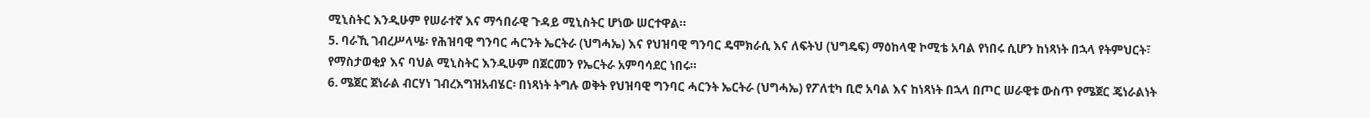ሚኒስትር እንዲሁም የሠራተኛ እና ማኅበራዊ ጉዳይ ሚኒስትር ሆነው ሠርተዋል።
5. ባራኺ ገብረሥላሤ፡ የሕዝባዊ ግንባር ሓርንት ኤርትራ (ህግሓኤ) እና የህዝባዊ ግንባር ዴሞክራሲ እና ለፍትህ (ህግዴፍ) ማዕከላዊ ኮሚቴ አባል የነበሩ ሲሆን ከነጻነት በኋላ የትምህርት፣ የማስታወቂያ እና ባህል ሚኒስትር እንዲሁም በጀርመን የኤርትራ አምባሳደር ነበሩ።
6. ሜጀር ጀነራል ብርሃነ ገብረእግዝአብሄር፡ በነጻነት ትግሉ ወቅት የህዝባዊ ግንባር ሓርንት ኤርትራ (ህግሓኤ) የፖለቲካ ቢሮ አባል እና ከነጻነት በኋላ በጦር ሠራዊቱ ውስጥ የሜጀር ጄነራልነት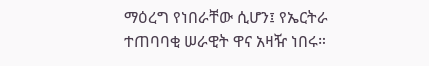ማዕረግ የነበራቸው ሲሆን፤ የኤርትራ ተጠባባቂ ሠራዊት ዋና አዛዥ ነበሩ።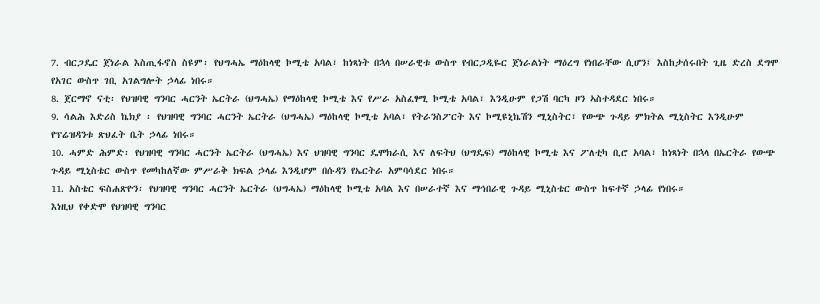7. ብርጋዴር ጀነራል እስጢፋኖስ ስዩም፡ የህግሓኤ ማዕከላዊ ኮሚቴ አባል፣ ከነጻነት በኋላ በሠራዊቱ ውስጥ የብርጋዲዬር ጀነራልነት ማዕረግ የነበራቸው ሲሆን፤ እስከታሰሩበት ጊዜ ድረስ ደግሞ የአገር ውስጥ ገቢ አገልግሎት ኃላፊ ነበሩ።
8. ጀርማኖ ናቲ፡ የህዝባዊ ግንባር ሓርንት ኤርትራ (ህግሓኤ) የማዕከላዊ ኮሚቴ እና የሥራ አስፈፃሚ ኮሚቴ አባል፣ እንዲሁም የጋሽ ባርካ ዞን ኣስተዳደር ነበሩ።
9. ሳልሕ እድሪስ ኬክያ ፡ የህዝባዊ ግንባር ሓርንት ኤርትራ (ህግሓኤ) ማዕከላዊ ኮሚቴ አባል፣ የትራንስፖርት እና ኮሚዩኒኬሽን ሚኒስትር፣ የውጭ ጉዳይ ምክትል ሚኒስትር እንዲሁም የፕሬዝዳንቱ ጽህፈት ቤት ኃላፊ ነበሩ።
10. ሓምድ ሕምድ፡ የህዝባዊ ግንባር ሓርንት ኤርትራ (ህግሓኤ) እና ህዝባዊ ግንባር ዴሞክራሲ እና ለፍትህ (ህግዴፍ) ማዕከላዊ ኮሚቴ እና ፖለቲካ ቢሮ አባል፣ ከነጻነት በኋላ በኤርትራ የውጭ ጉዳይ ሚኒስቴር ውስጥ የመካከለኛው ምሥራቅ ክፍል ኃላፊ እንዲሆም በሱዳን የኤርትራ አምባሳደር ነበሩ።
11. አስቴር ፍስሐጽዮን፡ የህዝባዊ ግንባር ሓርንት ኤርትራ (ህግሓኤ) ማዕከላዊ ኮሚቴ አባል እና በሠራተኛ እና ማኅበራዊ ጉዳይ ሚኒስቴር ውስጥ ከፍተኛ ኃላፊ የነበሩ።
እነዚህ የቀድሞ የህዝባዊ ግንባር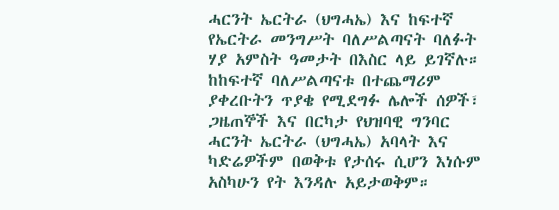ሓርንት ኤርትራ (ህግሓኤ) እና ከፍተኛ የኤርትራ መንግሥት ባለሥልጣናት ባለፉት ሃያ አምስት ዓመታት በእስር ላይ ይገኛሉ።
ከከፍተኛ ባለሥልጣናቱ በተጨማሪም ያቀረቡትን ጥያቄ የሚደግፉ ሌሎች ሰዎች፣ ጋዜጠኞች እና በርካታ የህዝባዊ ግንባር ሓርንት ኤርትራ (ህግሓኤ) አባላት እና ካድሬዎችም በወቅቱ የታሰሩ ሲሆን እነሱም አስካሁን የት እንዳሉ አይታወቅም።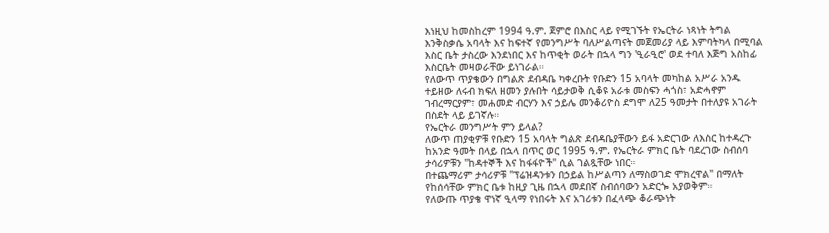እነዚህ ከመስከረም 1994 ዓ.ም. ጀምሮ በእስር ላይ የሚገኙት የኤርትራ ነጻነት ትግል እንቅስቃሴ አባላት እና ከፍተኛ የመንግሥት ባለሥልጣናት መጀመሪያ ላይ እምባትካላ በሚባል እስር ቤት ታስረው እንደነበር እና ከጥቂት ወራት በኋላ ግን 'ዒራዒሮ' ወደ ተባለ እጅግ አስከፊ እስርቤት መዛወራቸው ይነገራል።
የለውጥ ጥያቄውን በግልጽ ደብዳቤ ካቀረቡት የቡድን 15 አባላት መካከል አሥራ አንዱ ተይዘው ለሩብ ክፍለ ዘመን ያሉበት ሳይታወቅ ሲቆዩ አራቱ መስፍን ሓጎስ፣ አድሓኖም ገብረማርያም፣ መሐመድ ብርሃን እና ኃይሌ መንቆሪዮስ ደግሞ ለ25 ዓመታት በተለያዩ አገራት በስደት ላይ ይገኛሉ።
የኤርትራ መንግሥት ምን ይላል?
ለውጥ ጠያቂዎቹ የቡድን 15 አባላት ግልጽ ደብዳቤያቸውን ይፋ አድርገው ለእስር ከተዳረጉ ከአንድ ዓመት በላይ በኋላ በጥር ወር 1995 ዓ.ም. የኤርትራ ምክር ቤት ባደረገው ስብሰባ ታሳሪዎቹን "ከዳተኞች እና ከፋፋዮች" ሲል ገልጿቸው ነበር።
በተጨማሪም ታሳሪዎቹ "ፕሬዝዳንቱን በኃይል ከሥልጣን ለማስወገድ ሞክረዋል" በማለት የከሰሳቸው ምክር ቤቱ ከዚያ ጊዜ በኋላ መደበኛ ስብሰባውን አድርጐ አያወቅም።
የለውጡ ጥያቄ ዋነኛ ዒላማ የነበሩት እና አገሪቱን በፈላጭ ቆራጭነት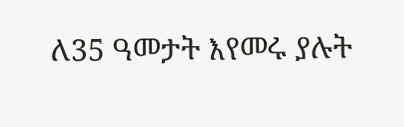ለ35 ዓመታት እየመሩ ያሉት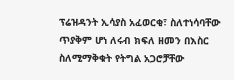ፕሬዝዳንት ኢሳያስ አፈወርቂ፣ ስለተነሳባቸው ጥያቅም ሆነ ለሩብ ክፍለ ዘመን በእስር ስለሚማቅቁት የትግል አጋሮቻቸው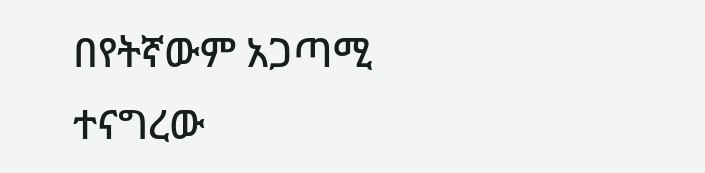በየትኛውም አጋጣሚ ተናግረው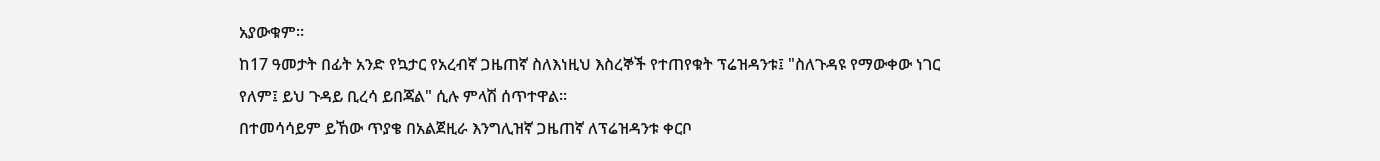አያውቁም።
ከ17 ዓመታት በፊት አንድ የኳታር የአረብኛ ጋዜጠኛ ስለእነዚህ እስረኞች የተጠየቁት ፕሬዝዳንቱ፤ "ስለጉዳዩ የማውቀው ነገር የለም፤ ይህ ጉዳይ ቢረሳ ይበጃል" ሲሉ ምላሽ ሰጥተዋል።
በተመሳሳይም ይኸው ጥያቄ በአልጀዚራ እንግሊዝኛ ጋዜጠኛ ለፕሬዝዳንቱ ቀርቦ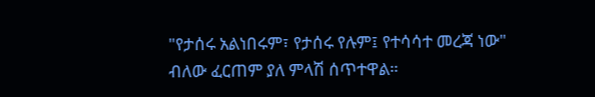"የታሰሩ አልነበሩም፣ የታሰሩ የሉም፤ የተሳሳተ መረጃ ነው" ብለው ፈርጠም ያለ ምላሽ ሰጥተዋል።